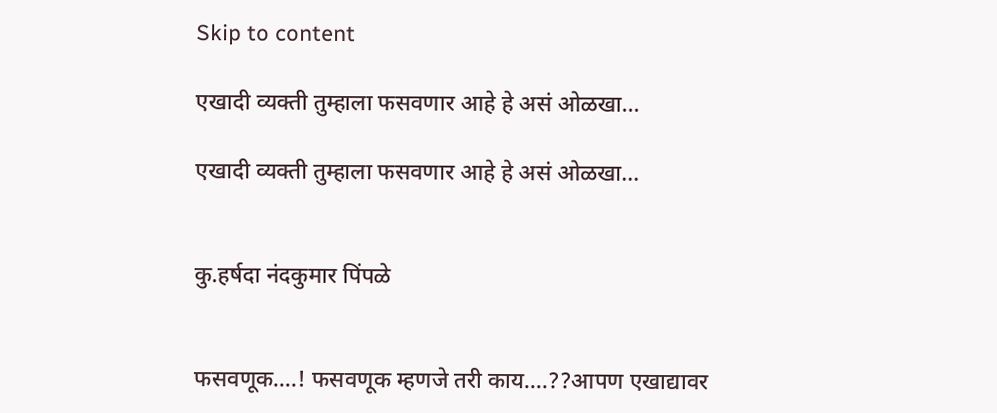Skip to content

एखादी व्यक्ती तुम्हाला फसवणार आहे हे असं ओळखा…

एखादी व्यक्ती तुम्हाला फसवणार आहे हे असं ओळखा…


कु.हर्षदा नंदकुमार पिंपळे


फसवणूक….! फसवणूक म्हणजे तरी काय….??आपण एखाद्यावर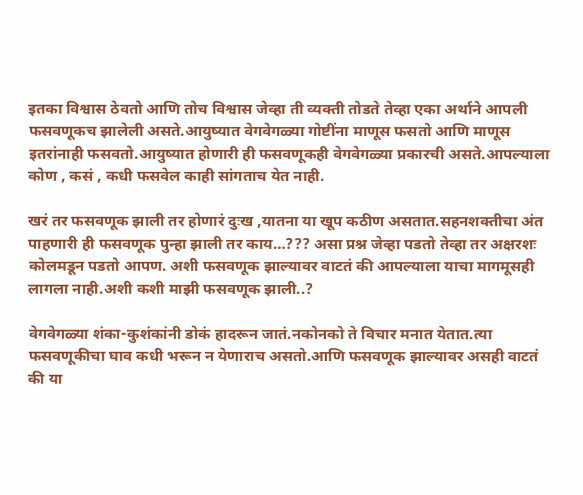इतका विश्वास ठेवतो आणि तोच विश्वास जेव्हा ती व्यक्ती तोडते तेव्हा एका अर्थाने आपली फसवणूकच झालेली असते.आयुष्यात वेगवेगळ्या गोष्टींना माणूस फसतो आणि माणूस इतरांनाही फसवतो.आयुष्यात होणारी ही फसवणूकही वेगवेगळ्या प्रकारची असते.आपल्याला कोण , कसं , कधी फसवेल काही सांगताच येत नाही.

खरं तर फसवणूक झाली तर होणारं दुःख ,यातना या खूप कठीण असतात.सहनशक्तीचा अंत पाहणारी ही फसवणूक पुन्हा झाली तर काय…??? असा प्रश्न जेव्हा पडतो तेव्हा तर अक्षरशः कोलमडून पडतो आपण. अशी फसवणूक झाल्यावर वाटतं की आपल्याला याचा मागमूसही लागला नाही.अशी कशी माझी फसवणूक झाली..?

वेगवेगळ्या शंका-कुशंकांनी डोकं हादरून जातं.नकोनको ते विचार मनात येतात.त्या फसवणूकीचा घाव कधी भरून न येणाराच असतो.आणि फसवणूक झाल्यावर असही वाटतं की या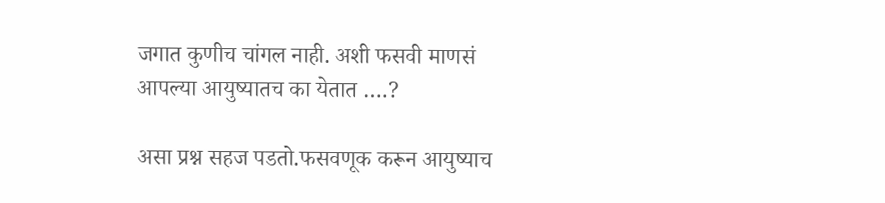जगात कुणीच चांगल नाही. अशी फसवी माणसं आपल्या आयुष्यातच का येतात ….?

असा प्रश्न सहज पडतो.फसवणूक करून आयुष्याच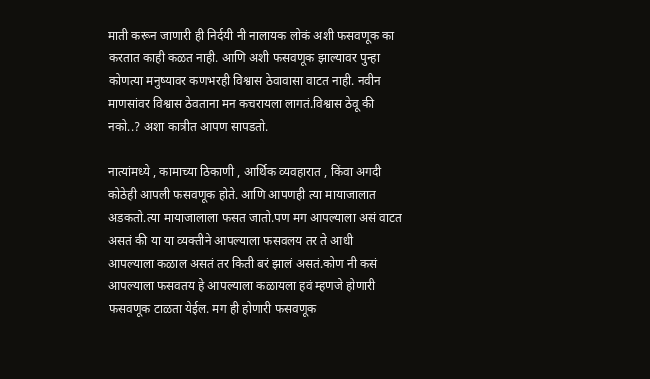माती करून जाणारी ही निर्दयी नी नालायक लोकं अशी फसवणूक का करतात काही कळत नाही. आणि अशी फसवणूक झाल्यावर पुन्हा कोणत्या मनुष्यावर कणभरही विश्वास ठेवावासा वाटत नाही. नवीन माणसांवर विश्वास ठेवताना मन कचरायला लागतं.विश्वास ठेवू की नको..? अशा कात्रीत आपण सापडतो.

नात्यांमध्ये , कामाच्या ठिकाणी , आर्थिक व्यवहारात , किंवा अगदी कोठेही आपली फसवणूक होते. आणि आपणही त्या मायाजालात अडकतो.त्या मायाजालाला फसत जातो.पण मग आपल्याला असं वाटत असतं की या या व्यक्तीने आपल्याला फसवलय तर ते आधी आपल्याला कळाल असतं तर किती बरं झालं असतं.कोण नी कसं आपल्याला फसवतय हे आपल्याला कळायला हवं म्हणजे होणारी फसवणूक टाळता येईल. मग ही होणारी फसवणूक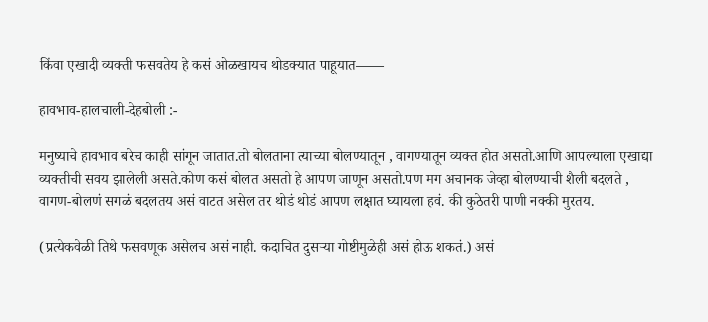किंवा एखादी व्यक्ती फसवतेय हे कसं ओळखायच थोडक्यात पाहूयात——

हावभाव-हालचाली-देहबोली :-

मनुष्याचे हावभाव बरेच काही सांगून जातात.तो बोलताना त्याच्या बोलण्यातून , वागण्यातून व्यक्त होत असतो.आणि आपल्याला एखाद्या व्यक्तीची सवय झालेली असते.कोण कसं बोलत असतो हे आपण जाणून असतो.पण मग अचानक जेव्हा बोलण्याची शैली बदलते , वागण-बोलणं सगळं बदलतय असं वाटत असेल तर थोडं थोडं आपण लक्षात घ्यायला हवं. की कुठेतरी पाणी नक्की मुरतय.

(प्रत्येकवेळी तिथे फसवणूक असेलच असं नाही. कदाचित दुसऱ्या गोष्टीमुळेही असं होऊ शकतं.) असं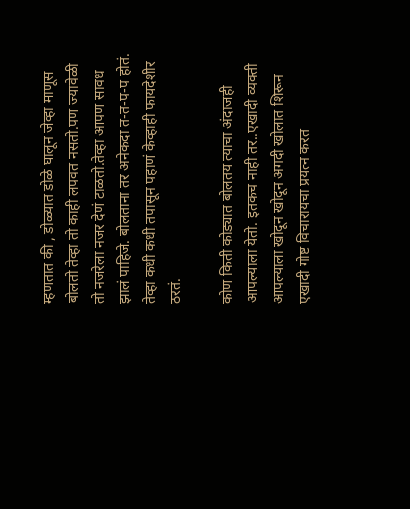म्हणतात की , डोळ्यात डोळे घालून जेव्हा माणूस बोलतो तेव्हा तो काही लपवत नसतो.पण ज्यावेळी तो नजरेला नजर देणं टाळतो.तेव्हा आपण सावध झालं पाहिजे. बोलताना तर अनेकदा त-त-प-प होतं. तेव्हा कधी कधी तपासून पहाणं केव्हाही फायदेशीर ठरतं.

कोण किती कोड्यात बोलतय त्याचा अंदाजही आपल्याला येतो. इतकच नाही तर..एखादी व्यक्ती आपल्याला खोदून खोदून अगदी खोलात शिरून एखादी गोष्ट विचारायचा प्रयत्न करत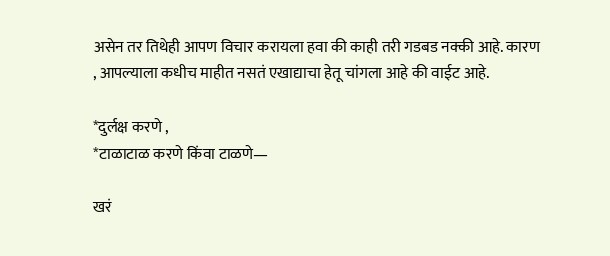असेन तर तिथेही आपण विचार करायला हवा की काही तरी गडबड नक्की आहे. कारण , आपल्याला कधीच माहीत नसतं एखाद्याचा हेतू चांगला आहे की वाईट आहे.

*दुर्लक्ष करणे ,
*टाळाटाळ करणे किंवा टाळणे—

खरं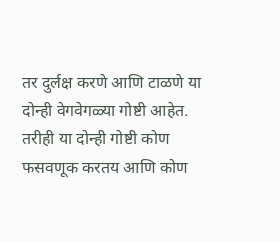तर दुर्लक्ष करणे आणि टाळणे या दोन्ही वेगवेगळ्या गोष्टी आहेत. तरीही या दोन्ही गोष्टी कोण फसवणूक करतय आणि कोण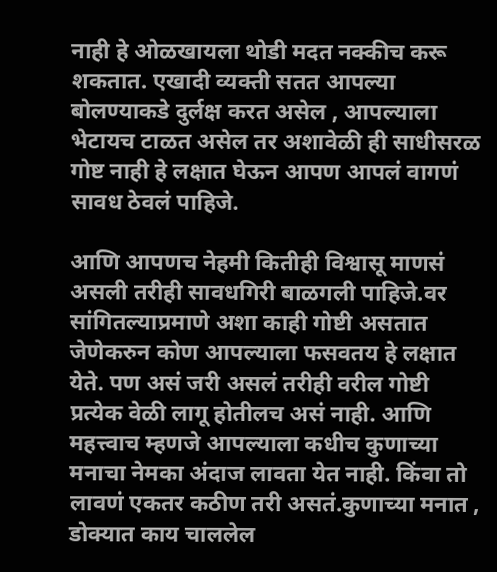नाही हे ओळखायला थोडी मदत नक्कीच करू शकतात. एखादी व्यक्ती सतत आपल्या बोलण्याकडे दुर्लक्ष करत असेल , आपल्याला भेटायच टाळत असेल तर अशावेळी ही साधीसरळ गोष्ट नाही हे लक्षात घेऊन आपण आपलं वागणं सावध ठेवलं पाहिजे.

आणि आपणच नेहमी कितीही विश्वासू माणसं असली तरीही सावधगिरी बाळगली पाहिजे.वर सांगितल्याप्रमाणे अशा काही गोष्टी असतात जेणेकरुन कोण आपल्याला फसवतय हे लक्षात येते. पण असं जरी असलं तरीही वरील गोष्टी प्रत्येक वेळी लागू होतीलच असं नाही. आणि महत्त्वाच म्हणजे आपल्याला कधीच कुणाच्या मनाचा नेमका अंदाज लावता येत नाही. किंवा तो लावणं एकतर कठीण तरी असतं.कुणाच्या मनात , डोक्यात काय चाललेल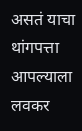असतं याचा थांगपत्ता आपल्याला लवकर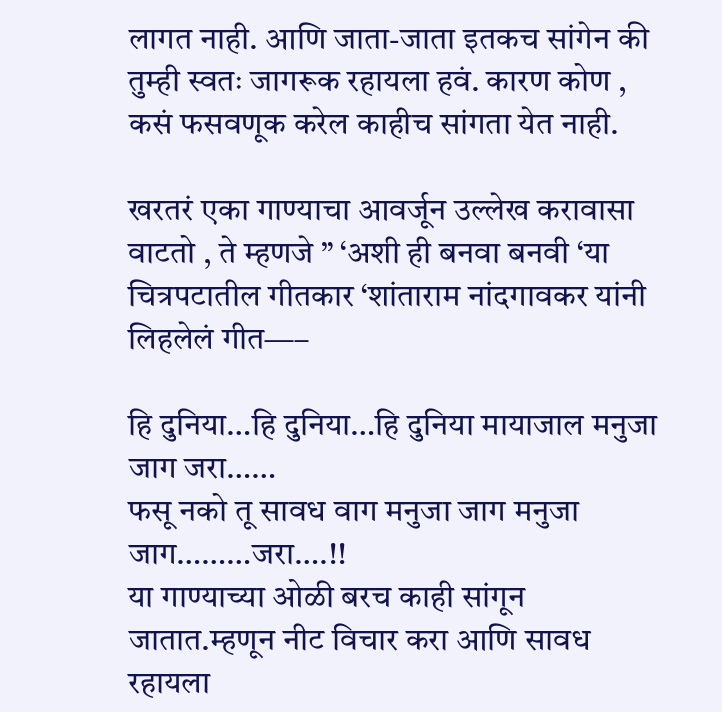लागत नाही. आणि जाता-जाता इतकच सांगेन की तुम्ही स्वतः जागरूक रहायला हवं. कारण कोण , कसं फसवणूक करेल काहीच सांगता येत नाही.

खरतरं एका गाण्याचा आवर्जून उल्लेख करावासा वाटतो , ते म्हणजे ” ‘अशी ही बनवा बनवी ‘या चित्रपटातील गीतकार ‘शांताराम नांदगावकर यांनी लिहलेलं गीत—–

हि दुनिया…हि दुनिया…हि दुनिया मायाजाल मनुजा जाग जरा……
फसू नको तू सावध वाग मनुजा जाग मनुजा जाग………जरा….!!
या गाण्याच्या ओळी बरच काही सांगून जातात.म्हणून नीट विचार करा आणि सावध रहायला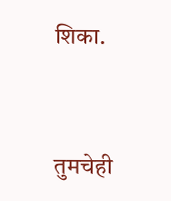शिका.


तुमचेही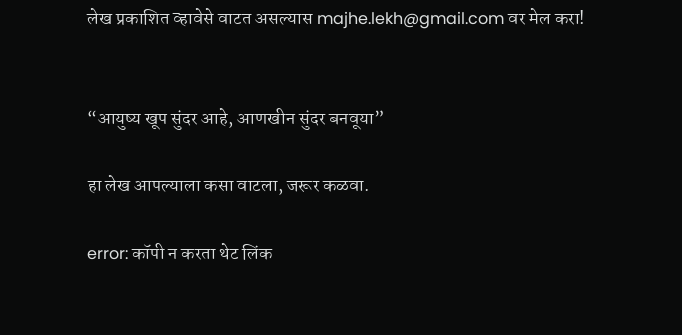लेख प्रकाशित व्हावेसे वाटत असल्यास majhe.lekh@gmail.com वर मेल करा!


“आयुष्य खूप सुंदर आहे, आणखीन सुंदर बनवूया”

हा लेख आपल्याला कसा वाटला, जरूर कळवा.

error: कॉपी न करता थेट लिंक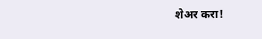शेअर करा!